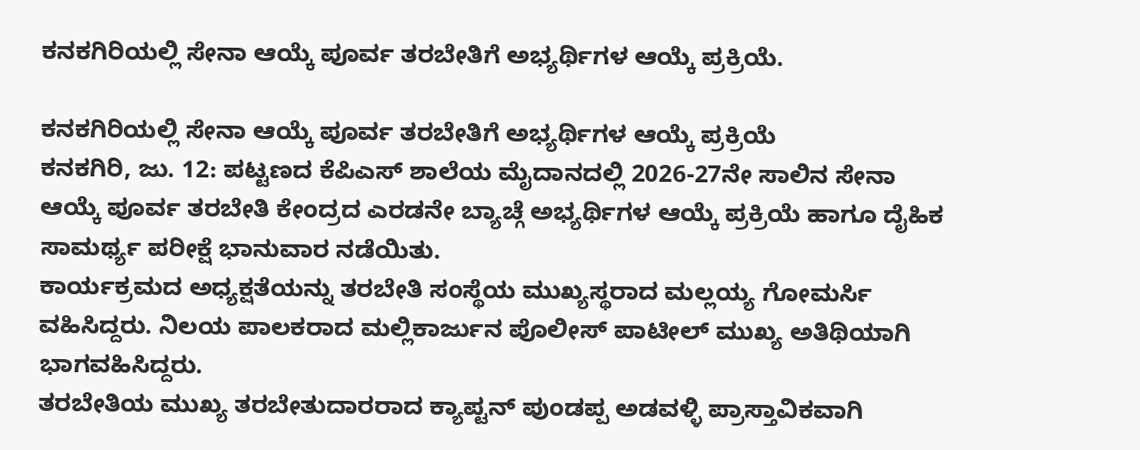ಕನಕಗಿರಿಯಲ್ಲಿ ಸೇನಾ ಆಯ್ಕೆ ಪೂರ್ವ ತರಬೇತಿಗೆ ಅಭ್ಯರ್ಥಿಗಳ ಆಯ್ಕೆ ಪ್ರಕ್ರಿಯೆ.

ಕನಕಗಿರಿಯಲ್ಲಿ ಸೇನಾ ಆಯ್ಕೆ ಪೂರ್ವ ತರಬೇತಿಗೆ ಅಭ್ಯರ್ಥಿಗಳ ಆಯ್ಕೆ ಪ್ರಕ್ರಿಯೆ
ಕನಕಗಿರಿ, ಜು. 12: ಪಟ್ಟಣದ ಕೆಪಿಎಸ್ ಶಾಲೆಯ ಮೈದಾನದಲ್ಲಿ 2026-27ನೇ ಸಾಲಿನ ಸೇನಾ ಆಯ್ಕೆ ಪೂರ್ವ ತರಬೇತಿ ಕೇಂದ್ರದ ಎರಡನೇ ಬ್ಯಾಚ್ಗೆ ಅಭ್ಯರ್ಥಿಗಳ ಆಯ್ಕೆ ಪ್ರಕ್ರಿಯೆ ಹಾಗೂ ದೈಹಿಕ ಸಾಮರ್ಥ್ಯ ಪರೀಕ್ಷೆ ಭಾನುವಾರ ನಡೆಯಿತು.
ಕಾರ್ಯಕ್ರಮದ ಅಧ್ಯಕ್ಷತೆಯನ್ನು ತರಬೇತಿ ಸಂಸ್ಥೆಯ ಮುಖ್ಯಸ್ಥರಾದ ಮಲ್ಲಯ್ಯ ಗೋಮರ್ಸಿ ವಹಿಸಿದ್ದರು. ನಿಲಯ ಪಾಲಕರಾದ ಮಲ್ಲಿಕಾರ್ಜುನ ಪೊಲೀಸ್ ಪಾಟೀಲ್ ಮುಖ್ಯ ಅತಿಥಿಯಾಗಿ ಭಾಗವಹಿಸಿದ್ದರು.
ತರಬೇತಿಯ ಮುಖ್ಯ ತರಬೇತುದಾರರಾದ ಕ್ಯಾಪ್ಟನ್ ಪುಂಡಪ್ಪ ಅಡವಳ್ಳಿ ಪ್ರಾಸ್ತಾವಿಕವಾಗಿ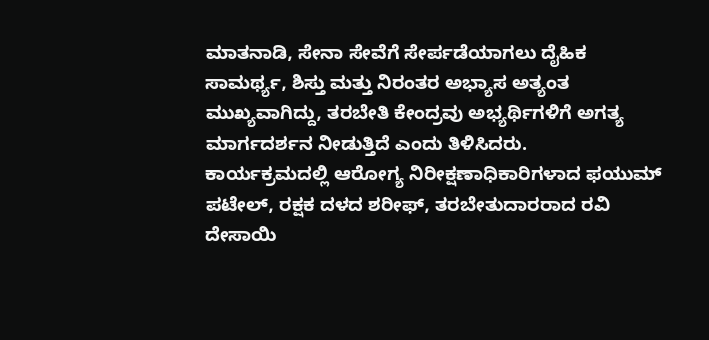ಮಾತನಾಡಿ, ಸೇನಾ ಸೇವೆಗೆ ಸೇರ್ಪಡೆಯಾಗಲು ದೈಹಿಕ ಸಾಮರ್ಥ್ಯ, ಶಿಸ್ತು ಮತ್ತು ನಿರಂತರ ಅಭ್ಯಾಸ ಅತ್ಯಂತ ಮುಖ್ಯವಾಗಿದ್ದು, ತರಬೇತಿ ಕೇಂದ್ರವು ಅಭ್ಯರ್ಥಿಗಳಿಗೆ ಅಗತ್ಯ ಮಾರ್ಗದರ್ಶನ ನೀಡುತ್ತಿದೆ ಎಂದು ತಿಳಿಸಿದರು.
ಕಾರ್ಯಕ್ರಮದಲ್ಲಿ ಆರೋಗ್ಯ ನಿರೀಕ್ಷಣಾಧಿಕಾರಿಗಳಾದ ಫಯುಮ್ ಪಟೇಲ್, ರಕ್ಷಕ ದಳದ ಶರೀಫ್, ತರಬೇತುದಾರರಾದ ರವಿ ದೇಸಾಯಿ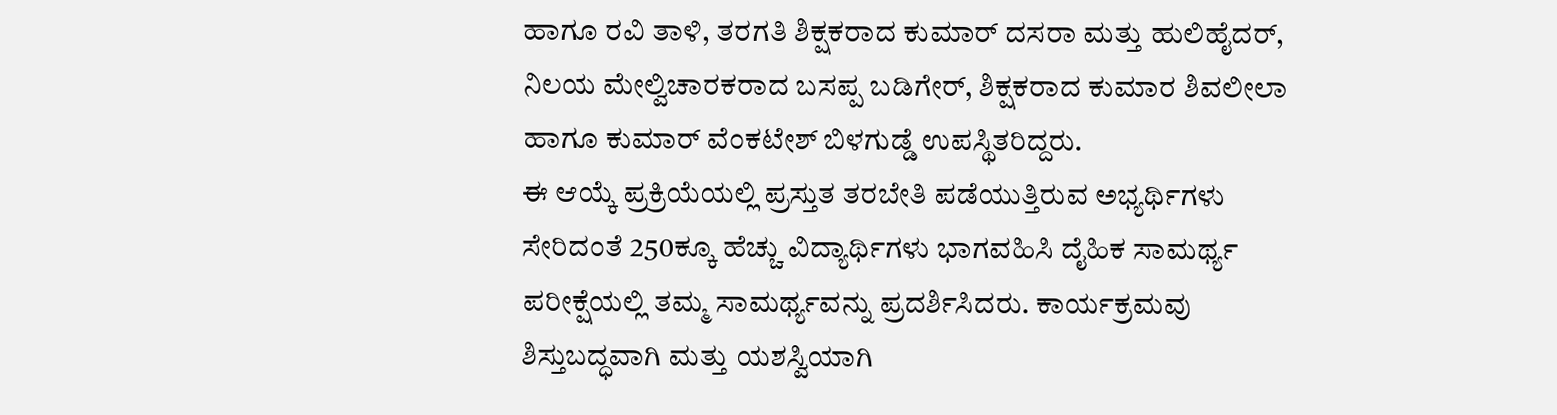ಹಾಗೂ ರವಿ ತಾಳಿ, ತರಗತಿ ಶಿಕ್ಷಕರಾದ ಕುಮಾರ್ ದಸರಾ ಮತ್ತು ಹುಲಿಹೈದರ್, ನಿಲಯ ಮೇಲ್ವಿಚಾರಕರಾದ ಬಸಪ್ಪ ಬಡಿಗೇರ್, ಶಿಕ್ಷಕರಾದ ಕುಮಾರ ಶಿವಲೀಲಾ ಹಾಗೂ ಕುಮಾರ್ ವೆಂಕಟೇಶ್ ಬಿಳಗುಡ್ಡೆ ಉಪಸ್ಥಿತರಿದ್ದರು.
ಈ ಆಯ್ಕೆ ಪ್ರಕ್ರಿಯೆಯಲ್ಲಿ ಪ್ರಸ್ತುತ ತರಬೇತಿ ಪಡೆಯುತ್ತಿರುವ ಅಭ್ಯರ್ಥಿಗಳು ಸೇರಿದಂತೆ 250ಕ್ಕೂ ಹೆಚ್ಚು ವಿದ್ಯಾರ್ಥಿಗಳು ಭಾಗವಹಿಸಿ ದೈಹಿಕ ಸಾಮರ್ಥ್ಯ ಪರೀಕ್ಷೆಯಲ್ಲಿ ತಮ್ಮ ಸಾಮರ್ಥ್ಯವನ್ನು ಪ್ರದರ್ಶಿಸಿದರು. ಕಾರ್ಯಕ್ರಮವು ಶಿಸ್ತುಬದ್ಧವಾಗಿ ಮತ್ತು ಯಶಸ್ವಿಯಾಗಿ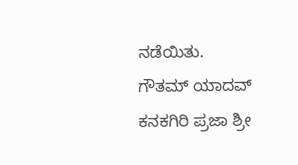ನಡೆಯಿತು.
ಗೌತಮ್ ಯಾದವ್ ಕನಕಗಿರಿ ಪ್ರಜಾ ಶ್ರೀ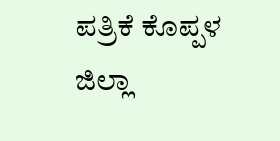ಪತ್ರಿಕೆ ಕೊಪ್ಪಳ ಜಿಲ್ಲಾ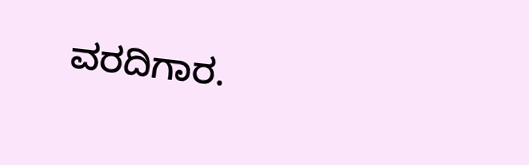ವರದಿಗಾರ.